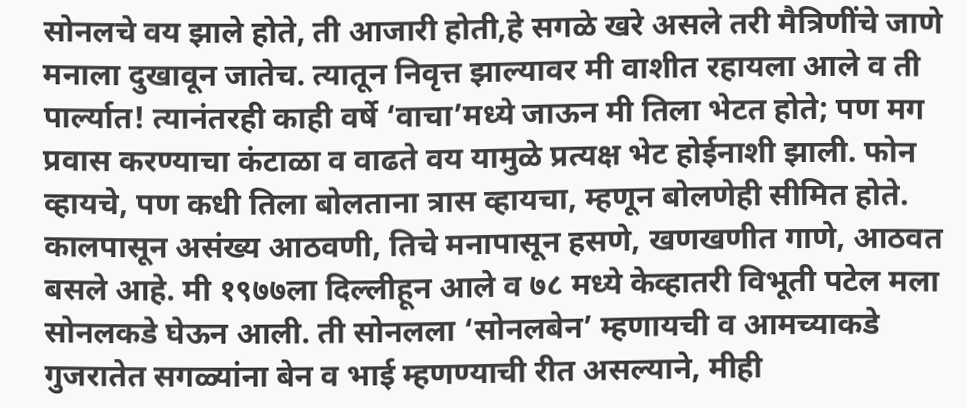सोनलचे वय झाले होते, ती आजारी होती,हे सगळे खरे असले तरी मैत्रिणींचे जाणे मनाला दुखावून जातेच. त्यातून निवृत्त झाल्यावर मी वाशीत रहायला आले व ती पार्ल्यात! त्यानंतरही काही वर्षे ‘वाचा’मध्ये जाऊन मी तिला भेटत होते; पण मग प्रवास करण्याचा कंटाळा व वाढते वय यामुळे प्रत्यक्ष भेट होईनाशी झाली. फोन व्हायचे, पण कधी तिला बोलताना त्रास व्हायचा, म्हणून बोलणेही सीमित होते.
कालपासून असंख्य आठवणी, तिचे मनापासून हसणे, खणखणीत गाणे, आठवत बसले आहे. मी १९७७ला दिल्लीहून आले व ७८ मध्ये केव्हातरी विभूती पटेल मला सोनलकडे घेऊन आली. ती सोनलला ‘सोनलबेन’ म्हणायची व आमच्याकडे गुजरातेत सगळ्यांना बेन व भाई म्हणण्याची रीत असल्याने, मीही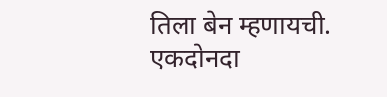तिला बेन म्हणायची. एकदोनदा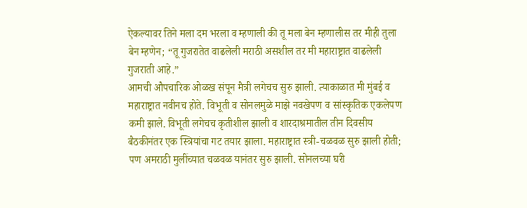ऐकल्यावर तिने मला दम भरला व म्हणाली की तू मला बेन म्हणालीस तर मीही तुला बेन म्हणेन; “तू गुजरातेत वाढलेली मराठी असशील तर मी महाराष्ट्रात वाढलेली गुजराती आहे.”
आमची औपचारिक ओळख संपून मैत्री लगेचच सुरु झाली. त्याकाळात मी मुंबई व महाराष्ट्रात नवीनच होते. विभूती व सोनलमुळे माझे नवखेपण व सांस्कृतिक एकलेपण कमी झाले. विभूती लगेचच कृतीशील झाली व शारदाश्रमातील तीन दिवसीय बैठकीनंतर एक स्त्रियांचा गट तयार झाला. महाराष्ट्रात स्त्री-चळवळ सुरु झाली होती; पण अमराठी मुलींच्यात चळवळ यानंतर सुरु झाली. सोनलच्या घरी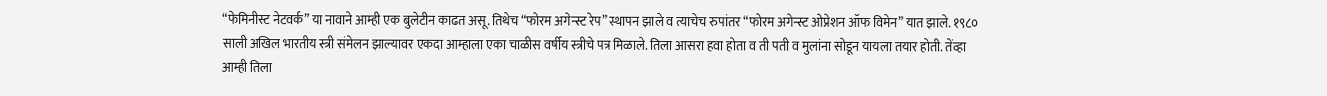“फेमिनीस्ट नेटवर्क” या नावाने आम्ही एक बुलेटीन काढत असू. तिथेच “फोरम अगेन्स्ट रेप” स्थापन झाले व त्याचेच रुपांतर “फोरम अगेन्स्ट ओप्रेशन ऑफ विमेन” यात झाले. १९८० साली अखिल भारतीय स्त्री संमेलन झाल्यावर एकदा आम्हाला एका चाळीस वर्षीय स्त्रीचे पत्र मिळाले. तिला आसरा हवा होता व ती पती व मुलांना सोडून यायला तयार होती. तेंव्हा आम्ही तिला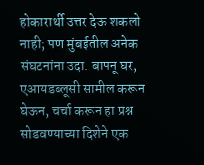होकारार्थी उत्तर देऊ शकलो नाही; पण मुंबईतील अनेक संघटनांना उदा. बापनू घर, एआयडब्लूसी सामील करून घेऊन, चर्चा करून हा प्रश्न सोडवण्याच्या दिशेने एक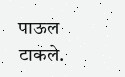पाऊल टाकले.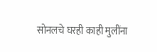सोनलचे घरही काही मुलींना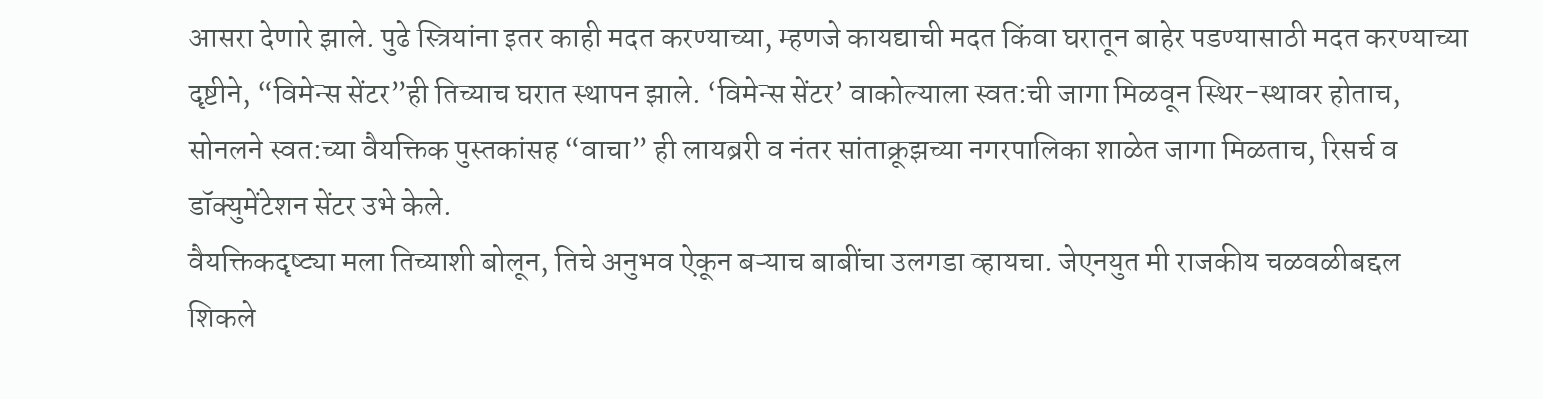आसरा देणारे झाले. पुढे स्त्रियांना इतर काही मदत करण्याच्या, म्हणजे कायद्याची मदत किंवा घरातून बाहेर पडण्यासाठी मदत करण्याच्या दृष्टीने, “विमेन्स सेंटर”ही तिच्याच घरात स्थापन झाले. ‘विमेन्स सेंटर’ वाकोल्याला स्वत:ची जागा मिळवून स्थिर-स्थावर होताच, सोनलने स्वत:च्या वैयक्तिक पुस्तकांसह “वाचा” ही लायब्ररी व नंतर सांताक्रूझच्या नगरपालिका शाळेत जागा मिळताच, रिसर्च व डॉक्युमेंटेशन सेंटर उभे केले.
वैयक्तिकदृष्ट्या मला तिच्याशी बोलून, तिचे अनुभव ऐकून बऱ्याच बाबींचा उलगडा व्हायचा. जेएनयुत मी राजकीय चळवळीबद्दल शिकले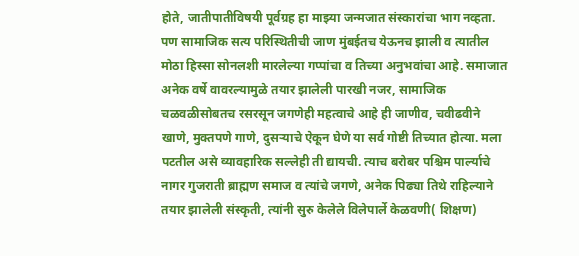होते, जातीपातीविषयी पूर्वग्रह हा माझ्या जन्मजात संस्कारांचा भाग नव्हता. पण सामाजिक सत्य परिस्थितीची जाण मुंबईतच येऊनच झाली व त्यातील मोठा हिस्सा सोनलशी मारलेल्या गप्पांचा व तिच्या अनुभवांचा आहे. समाजात अनेक वर्षे वावरल्यामुळे तयार झालेली पारखी नजर, सामाजिक चळवळीसोबतच रसरसून जगणेही महत्वाचे आहे ही जाणीव, चवीढवीने खाणे, मुक्तपणे गाणे, दुसऱ्याचे ऐकून घेणे या सर्व गोष्टी तिच्यात होत्या. मला पटतील असे व्यावहारिक सल्लेही ती द्यायची. त्याच बरोबर पश्चिम पार्ल्याचे नागर गुजराती ब्राह्मण समाज व त्यांचे जगणे, अनेक पिढ्या तिथे राहिल्याने तयार झालेली संस्कृती, त्यांनी सुरु केलेले विलेपार्ले केळवणी( शिक्षण)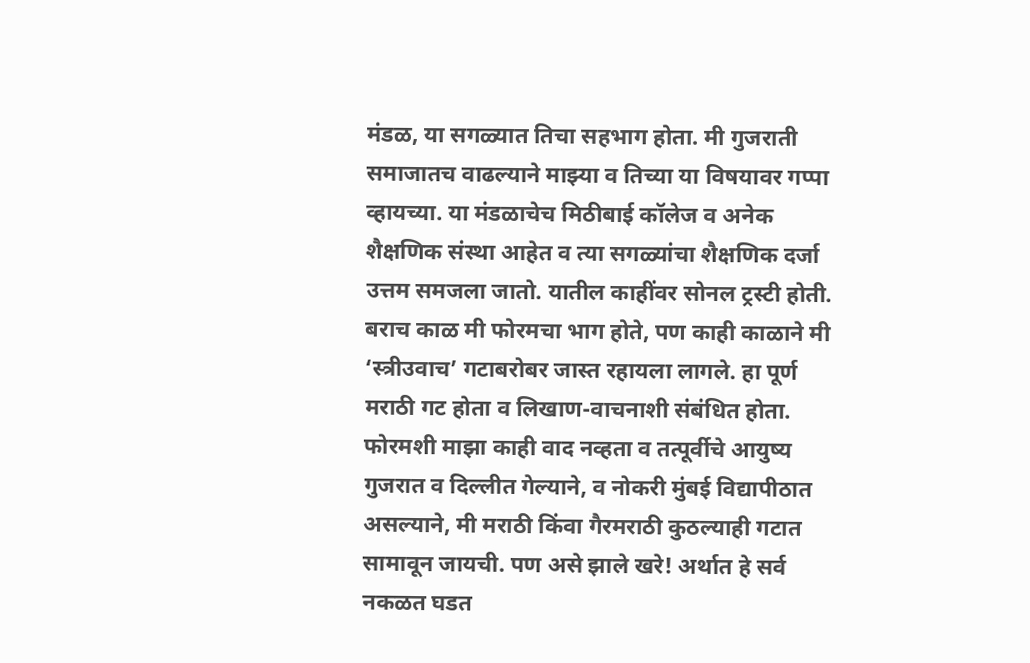मंडळ, या सगळ्यात तिचा सहभाग होता. मी गुजराती समाजातच वाढल्याने माझ्या व तिच्या या विषयावर गप्पा व्हायच्या. या मंडळाचेच मिठीबाई कॉलेज व अनेक शैक्षणिक संस्था आहेत व त्या सगळ्यांचा शैक्षणिक दर्जा उत्तम समजला जातो. यातील काहींवर सोनल ट्रस्टी होती.
बराच काळ मी फोरमचा भाग होते, पण काही काळाने मी ‘स्त्रीउवाच’ गटाबरोबर जास्त रहायला लागले. हा पूर्ण मराठी गट होता व लिखाण-वाचनाशी संबंधित होता. फोरमशी माझा काही वाद नव्हता व तत्पूर्वीचे आयुष्य गुजरात व दिल्लीत गेल्याने, व नोकरी मुंबई विद्यापीठात असल्याने, मी मराठी किंवा गैरमराठी कुठल्याही गटात सामावून जायची. पण असे झाले खरे! अर्थात हे सर्व नकळत घडत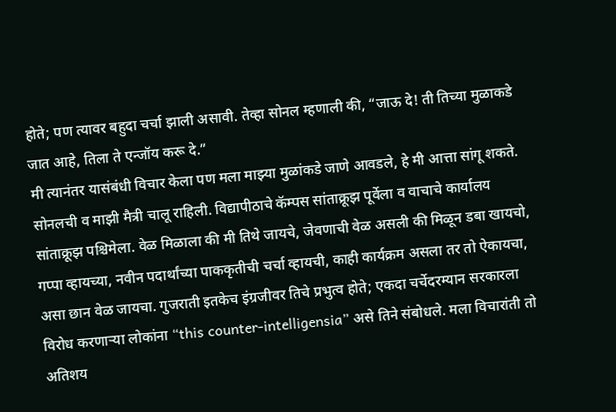होते; पण त्यावर बहुदा चर्चा झाली असावी. तेव्हा सोनल म्हणाली की, “जाऊ दे! ती तिच्या मुळाकडे जात आहे, तिला ते एन्जॉय करू दे.”
मी त्यानंतर यासंबंधी विचार केला पण मला माझ्या मुळांकडे जाणे आवडले, हे मी आत्ता सांगू शकते. सोनलची व माझी मैत्री चालू राहिली. विद्यापीठाचे कॅम्पस सांताक्रूझ पूर्वेला व वाचाचे कार्यालय सांताक्रूझ पश्चिमेला. वेळ मिळाला की मी तिथे जायचे, जेवणाची वेळ असली की मिळून डबा खायचो, गप्पा व्हायच्या, नवीन पदार्थांच्या पाककृतीची चर्चा व्हायची, काही कार्यक्रम असला तर तो ऐकायचा, असा छान वेळ जायचा. गुजराती इतकेच इंग्रजीवर तिचे प्रभुत्व होते; एकदा चर्चेदरम्यान सरकारला विरोध करणाऱ्या लोकांना “this counter-intelligensia” असे तिने संबोधले. मला विचारांती तो अतिशय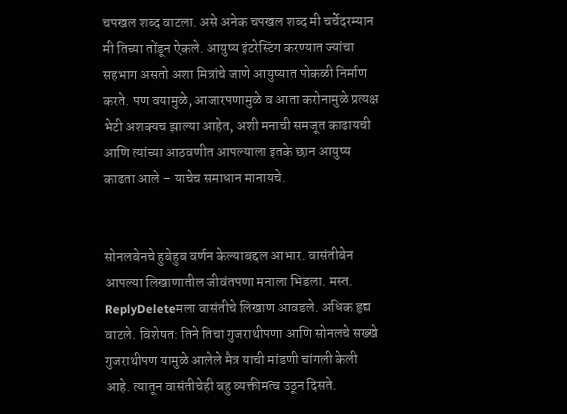चपखल शब्द वाटला. असे अनेक चपखल शब्द मी चर्चेदरम्यान मी तिच्या तोंडून ऐकले. आयुष्य इंटरेस्टिंग करण्यात ज्यांचा सहभाग असतो अशा मित्रांचे जाणे आयुष्यात पोकळी निर्माण करते. पण वयामुळे, आजारपणामुळे व आता करोनामुळे प्रत्यक्ष भेटी अशक्यच झाल्या आहेत, अशी मनाची समजूत काढायची आणि त्यांच्या आठवणीत आपल्याला इतके छान आयुष्य काढता आले – याचेच समाधान मानायचे.


सोनलबेनचे हुबेहुब वर्णन केल्याबद्दल आभार. वासंतीबेन आपल्या लिखाणातील जीवंतपणा मनाला भिडला. मस्त.
ReplyDeleteमला वासंतीचे लिखाण आवडले. अधिक हृद्य वाटले. विशेषत: तिने तिचा गुजराथीपणा आणि सोनलचे सख्खे गुजराथीपण यामुळे आलेले मैत्र याची मांडणी चांगली केली आहे. त्यातून वासंतीचेही बहु व्यक्तीमत्व उठून दिसते.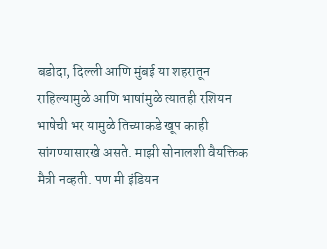बडोदा, दिल्ली आणि मुंबई या शहरातून राहिल्यामुळे आणि भाषांमुळे त्यातही रशियन भाषेची भर यामुळे तिच्याकडे खूप काही सांगण्यासारखे असते. माझी सोनालशी वैयक्तिक मैत्री नव्हती. पण मी इंडियन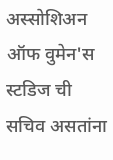अस्सोशिअन ऑफ वुमेन'स स्टडिज ची सचिव असतांना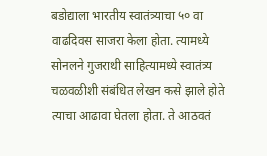बडोद्याला भारतीय स्वातंत्र्याचा ५० वा वाढदिवस साजरा केला होता. त्यामध्ये सोनलने गुजराथी साहित्यामध्ये स्वातंत्र्य चळवळीशी संबंधित लेखन कसे झाले होते त्याचा आढावा घेतला होता. ते आठवतं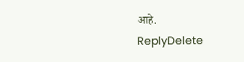आहे.
ReplyDelete